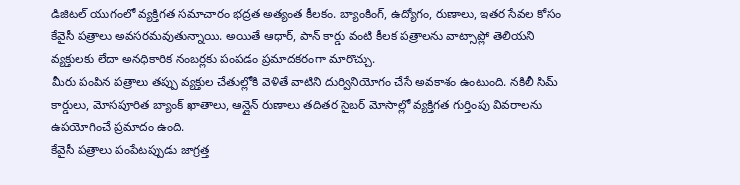డిజిటల్ యుగంలో వ్యక్తిగత సమాచారం భద్రత అత్యంత కీలకం. బ్యాంకింగ్, ఉద్యోగం, రుణాలు, ఇతర సేవల కోసం కేవైసీ పత్రాలు అవసరమవుతున్నాయి. అయితే ఆధార్, పాన్ కార్డు వంటి కీలక పత్రాలను వాట్సాప్లో తెలియని వ్యక్తులకు లేదా అనధికారిక నంబర్లకు పంపడం ప్రమాదకరంగా మారొచ్చు.
మీరు పంపిన పత్రాలు తప్పు వ్యక్తుల చేతుల్లోకి వెళితే వాటిని దుర్వినియోగం చేసే అవకాశం ఉంటుంది. నకిలీ సిమ్ కార్డులు, మోసపూరిత బ్యాంక్ ఖాతాలు, ఆన్లైన్ రుణాలు తదితర సైబర్ మోసాల్లో వ్యక్తిగత గుర్తింపు వివరాలను ఉపయోగించే ప్రమాదం ఉంది.
కేవైసీ పత్రాలు పంపేటప్పుడు జాగ్రత్త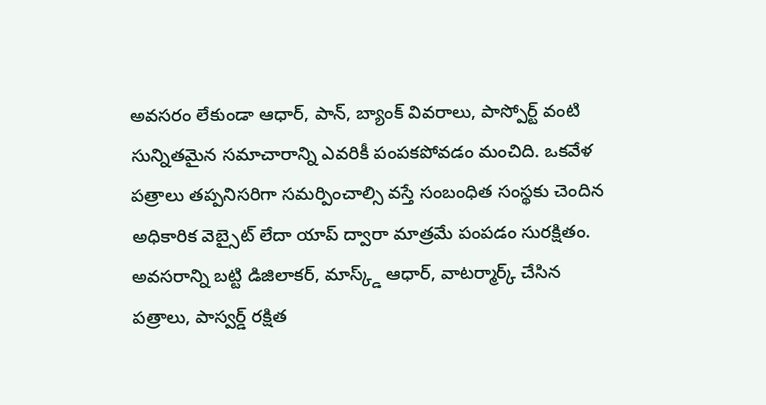అవసరం లేకుండా ఆధార్, పాన్, బ్యాంక్ వివరాలు, పాస్పోర్ట్ వంటి సున్నితమైన సమాచారాన్ని ఎవరికీ పంపకపోవడం మంచిది. ఒకవేళ పత్రాలు తప్పనిసరిగా సమర్పించాల్సి వస్తే సంబంధిత సంస్థకు చెందిన అధికారిక వెబ్సైట్ లేదా యాప్ ద్వారా మాత్రమే పంపడం సురక్షితం.
అవసరాన్ని బట్టి డిజిలాకర్, మాస్క్డ్ ఆధార్, వాటర్మార్క్ చేసిన పత్రాలు, పాస్వర్డ్ రక్షిత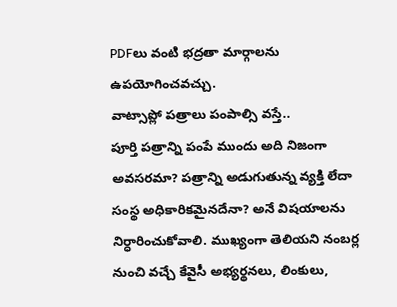PDFలు వంటి భద్రతా మార్గాలను ఉపయోగించవచ్చు.
వాట్సాప్లో పత్రాలు పంపాల్సి వస్తే..
పూర్తి పత్రాన్ని పంపే ముందు అది నిజంగా అవసరమా? పత్రాన్ని అడుగుతున్న వ్యక్తి లేదా సంస్థ అధికారికమైనదేనా? అనే విషయాలను నిర్ధారించుకోవాలి. ముఖ్యంగా తెలియని నంబర్ల నుంచి వచ్చే కేవైసీ అభ్యర్థనలు, లింకులు,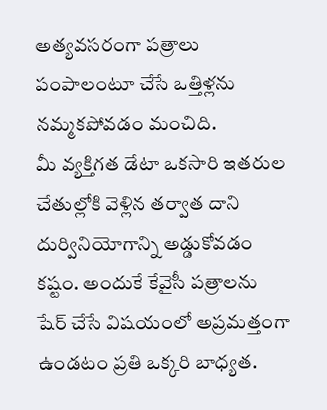అత్యవసరంగా పత్రాలు పంపాలంటూ చేసే ఒత్తిళ్లను నమ్మకపోవడం మంచిది.
మీ వ్యక్తిగత డేటా ఒకసారి ఇతరుల చేతుల్లోకి వెళ్లిన తర్వాత దాని దుర్వినియోగాన్ని అడ్డుకోవడం కష్టం. అందుకే కేవైసీ పత్రాలను షేర్ చేసే విషయంలో అప్రమత్తంగా ఉండటం ప్రతి ఒక్కరి బాధ్యత.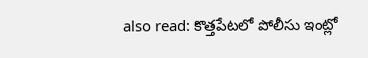also read: కొత్తపేటలో పోలీసు ఇంట్లో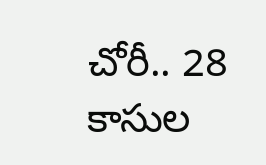చోరీ.. 28 కాసుల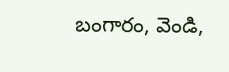బంగారం, వెండి,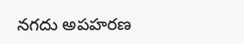నగదు అపహరణ